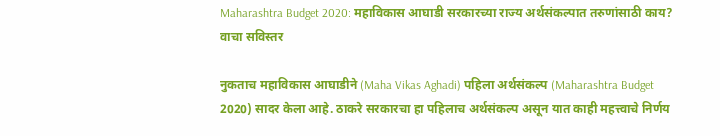Maharashtra Budget 2020: महाविकास आघाडी सरकारच्या राज्य अर्थसंकल्पात तरुणांसाठी काय? वाचा सविस्तर

नुकताच महाविकास आघाडीने (Maha Vikas Aghadi) पहिला अर्थसंकल्प (Maharashtra Budget 2020) सादर केला आहे. ठाकरे सरकारचा हा पहिलाच अर्थसंकल्प असून यात काही महत्त्वाचे निर्णय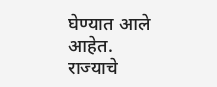घेण्यात आले आहेत. राज्याचे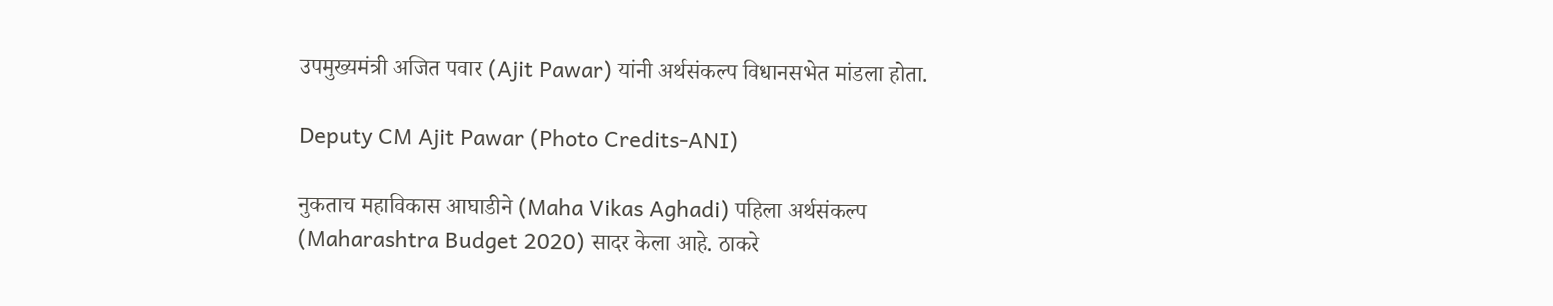उपमुख्यमंत्री अजित पवार (Ajit Pawar) यांनी अर्थसंकल्प विधानसभेत मांडला होता.

Deputy CM Ajit Pawar (Photo Credits-ANI)

नुकताच महाविकास आघाडीने (Maha Vikas Aghadi) पहिला अर्थसंकल्प (Maharashtra Budget 2020) सादर केला आहे. ठाकरे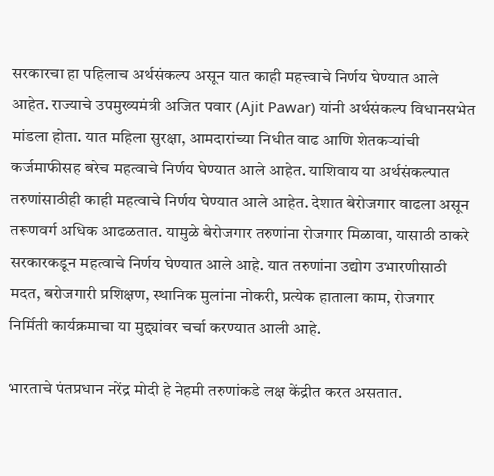सरकारचा हा पहिलाच अर्थसंकल्प असून यात काही महत्त्वाचे निर्णय घेण्यात आले आहेत. राज्याचे उपमुख्यमंत्री अजित पवार (Ajit Pawar) यांनी अर्थसंकल्प विधानसभेत मांडला होता. यात महिला सुरक्षा, आमदारांच्या निधीत वाढ आणि शेतकऱ्यांची कर्जमाफीसह बरेच महत्वाचे निर्णय घेण्यात आले आहेत. याशिवाय या अर्थसंकल्पात तरुणांसाठीही काही महत्वाचे निर्णय घेण्यात आले आहेत. देशात बेरोजगार वाढला असून तरूणवर्ग अधिक आढळतात. यामुळे बेरोजगार तरुणांना रोजगार मिळावा, यासाठी ठाकरे सरकारकडून महत्वाचे निर्णय घेण्यात आले आहे. यात तरुणांना उद्योग उभारणीसाठी मदत, बरोजगारी प्रशिक्षण, स्थानिक मुलांना नोकरी, प्रत्येक हाताला काम, रोजगार निर्मिती कार्यक्रमाचा या मुद्द्यांवर चर्चा करण्यात आली आहे.

भारताचे पंतप्रधान नरेंद्र मोदी हे नेहमी तरुणांकडे लक्ष केंद्रीत करत असतात.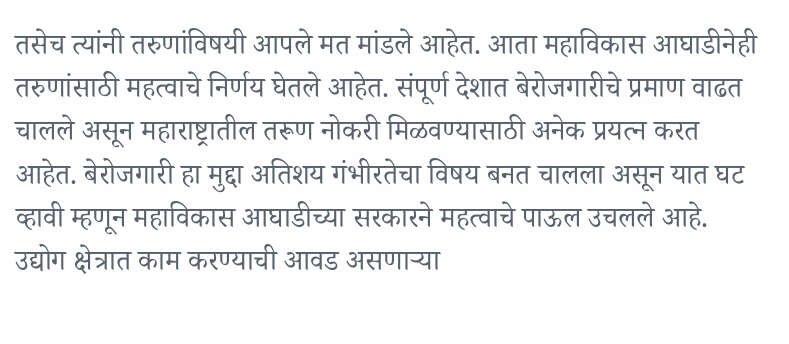तसेच त्यांनी तरुणांविषयी आपले मत मांडले आहेत. आता महाविकास आघाडीनेही तरुणांसाठी महत्वाचे निर्णय घेतले आहेत. संपूर्ण देशात बेरोजगारीचे प्रमाण वाढत चालले असून महाराष्ट्रातील तरूण नोकरी मिळवण्यासाठी अनेक प्रयत्न करत आहेत. बेरोजगारी हा मुद्दा अतिशय गंभीरतेचा विषय बनत चालला असून यात घट व्हावी म्हणून महाविकास आघाडीच्या सरकारने महत्वाचे पाऊल उचलले आहे. उद्योग क्षेत्रात काम करण्याची आवड असणाऱ्या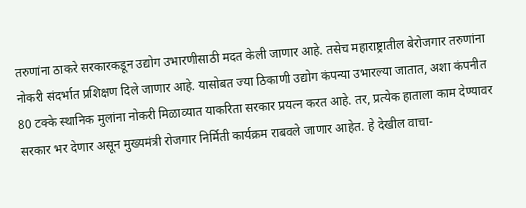तरुणांना ठाकरे सरकारकडून उद्योग उभारणीसाठी मदत केली जाणार आहे. तसेच महाराष्ट्रातील बेरोजगार तरुणांना नोकरी संदर्भात प्रशिक्षण दिले जाणार आहे. यासोबत ज्या ठिकाणी उद्योग कंपन्या उभारल्या जातात, अशा कंपनीत 80 टक्के स्थानिक मुलांना नोकरी मिळाव्यात याकरिता सरकार प्रयत्न करत आहे. तर, प्रत्येक हाताला काम देण्यावर सरकार भर देणार असून मुख्यमंत्री रोजगार निर्मिती कार्यक्रम राबवले जाणार आहेत. हे देखील वाचा-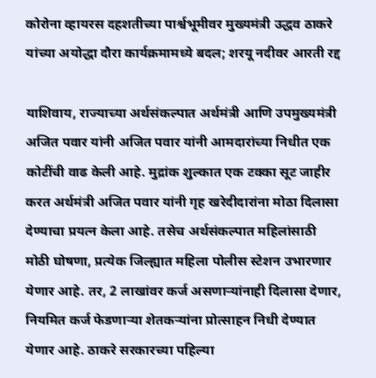कोरोना व्हायरस दहशतीच्या पार्श्वभूमीवर मुख्यमंत्री उद्धव ठाकरे यांच्या अयोद्धा दौरा कार्यक्रमामध्ये बदल; शरयू नदीवर आरती रद्द

याशिवाय, राज्याच्या अर्थसंकल्पात अर्थमंत्री आणि उपमुख्यमंत्री अजित पवार यांनी अजित पवार यांनी आमदारांच्या निधीत एक कोटींची वाढ केली आहे. मुद्रांक शुल्कात एक टक्का सूट जाहीर करत अर्थमंत्री अजित पवार यांनी गृह खरेदीदारांना मोठा दिलासा देण्याचा प्रयत्न केला आहे. तसेच अर्थसंकल्पात महिलांसाठी मोठी घोषणा, प्रत्येक जिल्ह्यात महिला पोलीस स्टेशन उभारणार येणार आहे. तर, 2 लाखांवर कर्ज असणाऱ्यांनाही दिलासा देणार, नियमित कर्ज फेडणाऱ्या शेतकऱ्यांना प्रोत्साहन निधी देण्यात येणार आहे. ठाकरे सरकारच्या पहिल्या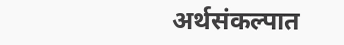अर्थसंकल्पात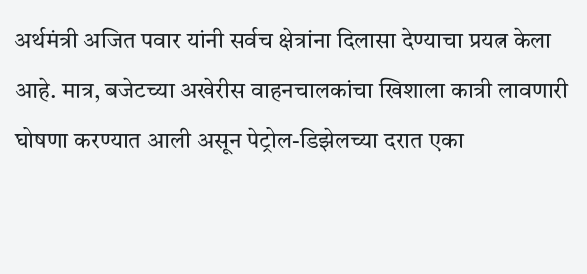अर्थमंत्री अजित पवार यांनी सर्वच क्षेत्रांना दिलासा देण्याचा प्रयत्न केला आहे. मात्र, बजेटच्या अखेरीस वाहनचालकांचा खिशाला कात्री लावणारी घोषणा करण्यात आली असून पेट्रोल-डिझेलच्या दरात एका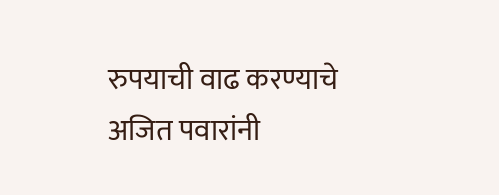रुपयाची वाढ करण्याचे अजित पवारांनी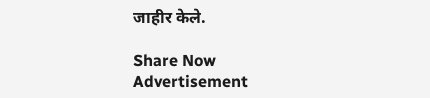जाहीर केले.

Share Now
Advertisement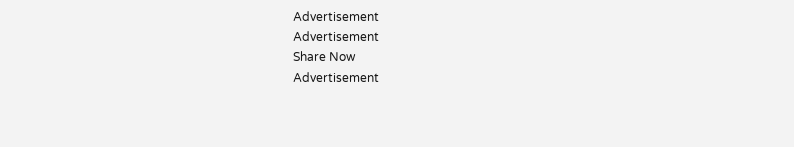Advertisement
Advertisement
Share Now
Advertisement